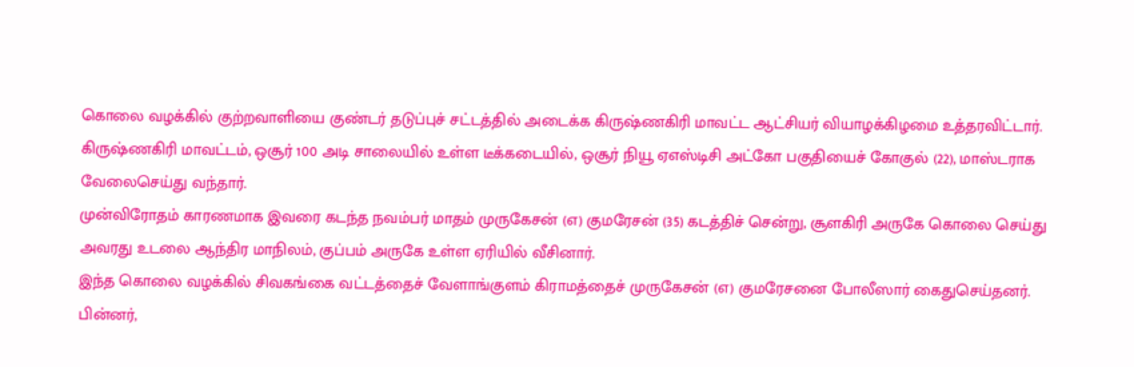கொலை வழக்கில் குற்றவாளியை குண்டர் தடுப்புச் சட்டத்தில் அடைக்க கிருஷ்ணகிரி மாவட்ட ஆட்சியர் வியாழக்கிழமை உத்தரவிட்டார்.
கிருஷ்ணகிரி மாவட்டம், ஒசூர் 100 அடி சாலையில் உள்ள டீக்கடையில், ஒசூர் நியூ ஏஎஸ்டிசி அட்கோ பகுதியைச் கோகுல் (22), மாஸ்டராக வேலைசெய்து வந்தார்.
முன்விரோதம் காரணமாக இவரை கடந்த நவம்பர் மாதம் முருகேசன் (எ) குமரேசன் (35) கடத்திச் சென்று, சூளகிரி அருகே கொலை செய்து அவரது உடலை ஆந்திர மாநிலம், குப்பம் அருகே உள்ள ஏரியில் வீசினார்.
இந்த கொலை வழக்கில் சிவகங்கை வட்டத்தைச் வேளாங்குளம் கிராமத்தைச் முருகேசன் (எ) குமரேசனை போலீஸார் கைதுசெய்தனர். பின்னர்,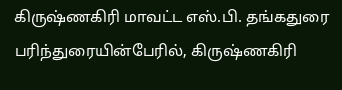கிருஷ்ணகிரி மாவட்ட எஸ்.பி. தங்கதுரை பரிந்துரையின்பேரில், கிருஷ்ணகிரி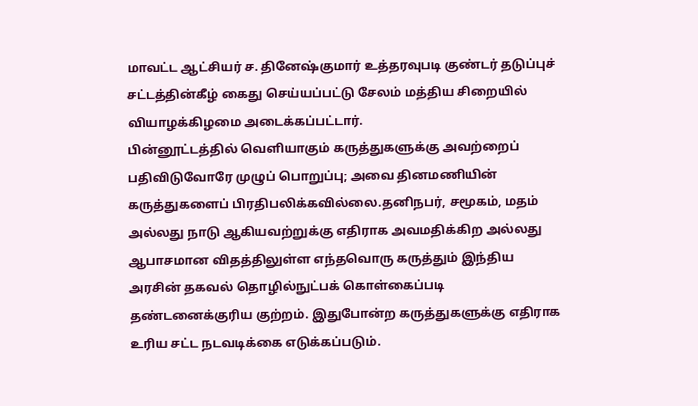மாவட்ட ஆட்சியர் ச. தினேஷ்குமார் உத்தரவுபடி குண்டர் தடுப்புச் சட்டத்தின்கீழ் கைது செய்யப்பட்டு சேலம் மத்திய சிறையில் வியாழக்கிழமை அடைக்கப்பட்டார்.
பின்னூட்டத்தில் வெளியாகும் கருத்துகளுக்கு அவற்றைப் பதிவிடுவோரே முழுப் பொறுப்பு; அவை தினமணியின் கருத்துகளைப் பிரதிபலிக்கவில்லை.தனிநபர், சமூகம், மதம் அல்லது நாடு ஆகியவற்றுக்கு எதிராக அவமதிக்கிற அல்லது ஆபாசமான விதத்திலுள்ள எந்தவொரு கருத்தும் இந்திய அரசின் தகவல் தொழில்நுட்பக் கொள்கைப்படி தண்டனைக்குரிய குற்றம். இதுபோன்ற கருத்துகளுக்கு எதிராக உரிய சட்ட நடவடிக்கை எடுக்கப்படும்.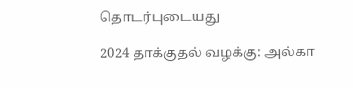தொடர்புடையது

2024 தாக்குதல் வழக்கு: அல்கா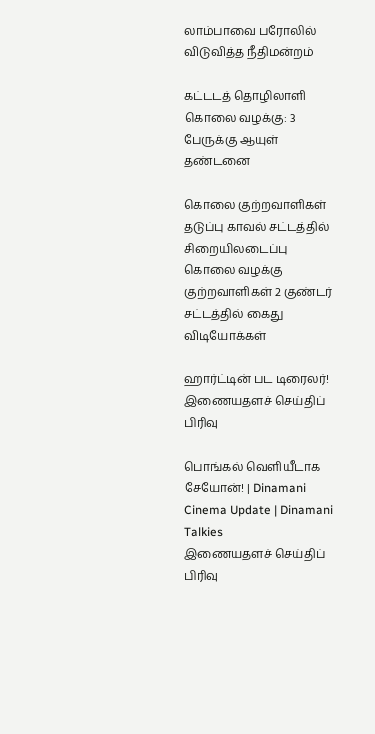லாம்பாவை பரோலில் விடுவித்த நீதிமன்றம்

கட்டடத் தொழிலாளி கொலை வழக்கு: 3 பேருக்கு ஆயுள் தண்டனை

கொலை குற்றவாளிகள் தடுப்பு காவல் சட்டத்தில் சிறையிலடைப்பு
கொலை வழக்கு குற்றவாளிகள் 2 குண்டர் சட்டத்தில் கைது
விடியோக்கள்

ஹார்ட்டின் பட டிரைலர்!
இணையதளச் செய்திப் பிரிவு

பொங்கல் வெளியீடாக சேயோன்! | Dinamani Cinema Update | Dinamani Talkies
இணையதளச் செய்திப் பிரிவு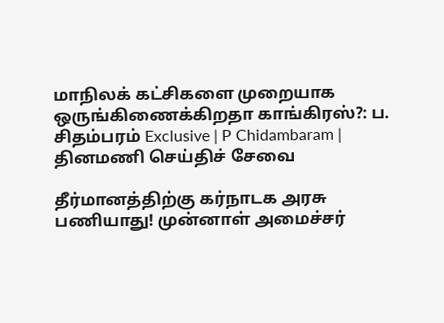மாநிலக் கட்சிகளை முறையாக ஒருங்கிணைக்கிறதா காங்கிரஸ்?: ப. சிதம்பரம் Exclusive | P Chidambaram |
தினமணி செய்திச் சேவை

தீர்மானத்திற்கு கர்நாடக அரசு பணியாது! முன்னாள் அமைச்சர்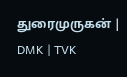துரைமுருகன் | DMK | TVK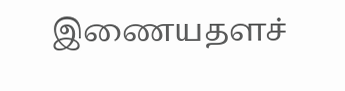இணையதளச்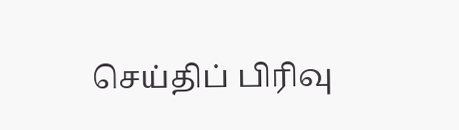செய்திப் பிரிவு